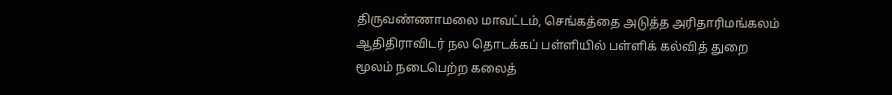திருவண்ணாமலை மாவட்டம், செங்கத்தை அடுத்த அரிதாரிமங்கலம் ஆதிதிராவிடர் நல தொடக்கப் பள்ளியில் பள்ளிக் கல்வித் துறை மூலம் நடைபெற்ற கலைத்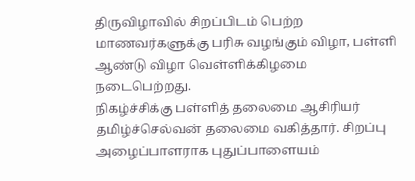திருவிழாவில் சிறப்பிடம் பெற்ற மாணவர்களுக்கு பரிசு வழங்கும் விழா, பள்ளி ஆண்டு விழா வெள்ளிக்கிழமை நடைபெற்றது.
நிகழ்ச்சிக்கு பள்ளித் தலைமை ஆசிரியர் தமிழ்ச்செல்வன் தலைமை வகித்தார். சிறப்பு அழைப்பாளராக புதுப்பாளையம்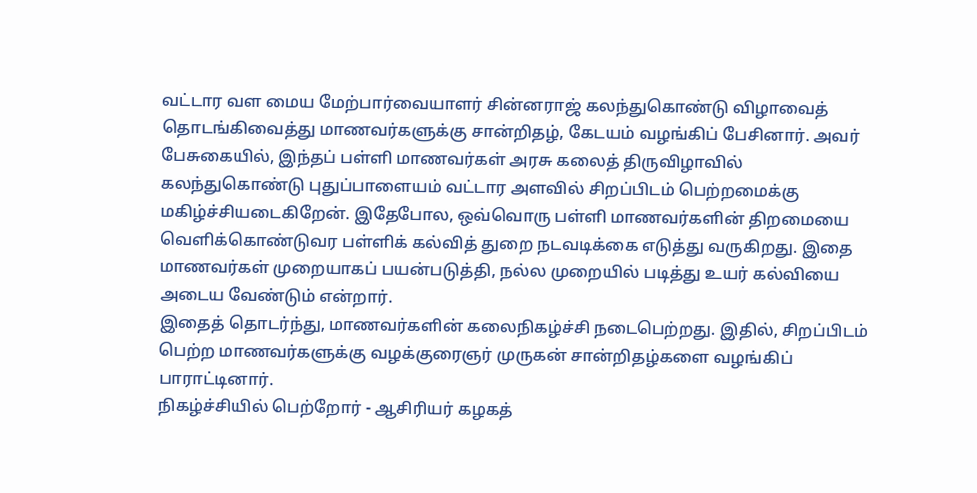வட்டார வள மைய மேற்பார்வையாளர் சின்னராஜ் கலந்துகொண்டு விழாவைத் தொடங்கிவைத்து மாணவர்களுக்கு சான்றிதழ், கேடயம் வழங்கிப் பேசினார். அவர் பேசுகையில், இந்தப் பள்ளி மாணவர்கள் அரசு கலைத் திருவிழாவில் கலந்துகொண்டு புதுப்பாளையம் வட்டார அளவில் சிறப்பிடம் பெற்றமைக்கு மகிழ்ச்சியடைகிறேன். இதேபோல, ஒவ்வொரு பள்ளி மாணவர்களின் திறமையை வெளிக்கொண்டுவர பள்ளிக் கல்வித் துறை நடவடிக்கை எடுத்து வருகிறது. இதை மாணவர்கள் முறையாகப் பயன்படுத்தி, நல்ல முறையில் படித்து உயர் கல்வியை அடைய வேண்டும் என்றார்.
இதைத் தொடர்ந்து, மாணவர்களின் கலைநிகழ்ச்சி நடைபெற்றது. இதில், சிறப்பிடம் பெற்ற மாணவர்களுக்கு வழக்குரைஞர் முருகன் சான்றிதழ்களை வழங்கிப் பாராட்டினார்.
நிகழ்ச்சியில் பெற்றோர் - ஆசிரியர் கழகத்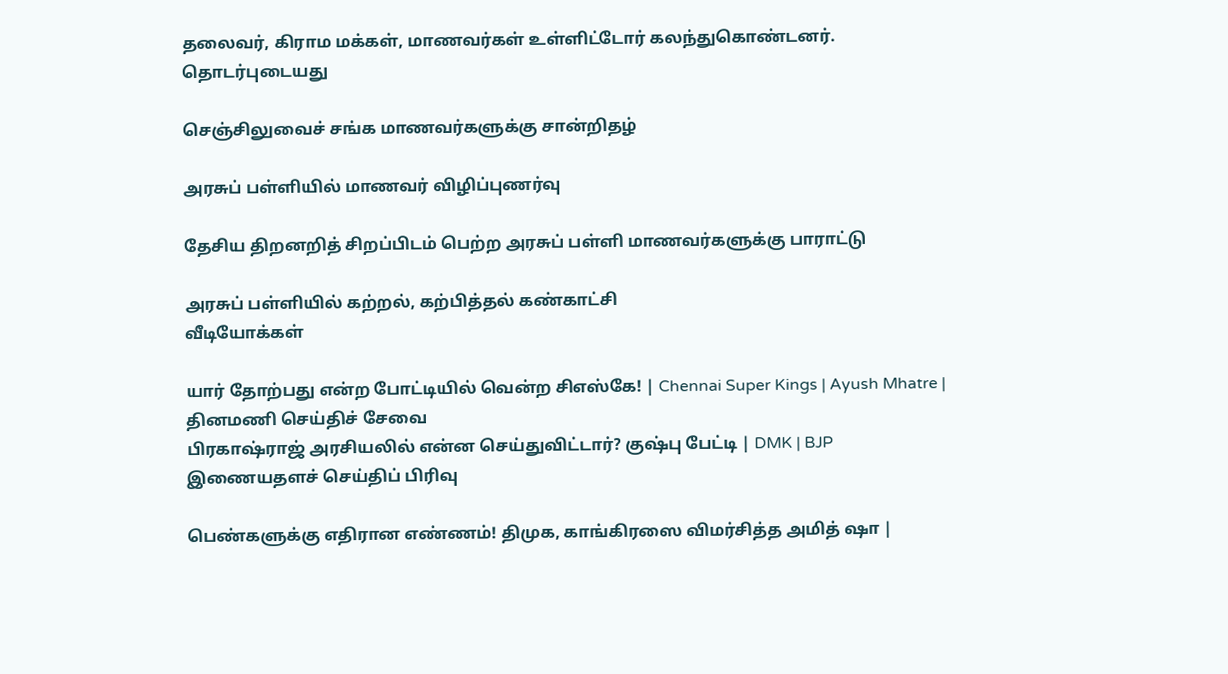தலைவர், கிராம மக்கள், மாணவர்கள் உள்ளிட்டோர் கலந்துகொண்டனர்.
தொடர்புடையது

செஞ்சிலுவைச் சங்க மாணவர்களுக்கு சான்றிதழ்

அரசுப் பள்ளியில் மாணவர் விழிப்புணர்வு

தேசிய திறனறித் சிறப்பிடம் பெற்ற அரசுப் பள்ளி மாணவர்களுக்கு பாராட்டு

அரசுப் பள்ளியில் கற்றல், கற்பித்தல் கண்காட்சி
வீடியோக்கள்

யார் தோற்பது என்ற போட்டியில் வென்ற சிஎஸ்கே! | Chennai Super Kings | Ayush Mhatre |
தினமணி செய்திச் சேவை
பிரகாஷ்ராஜ் அரசியலில் என்ன செய்துவிட்டார்? குஷ்பு பேட்டி | DMK | BJP
இணையதளச் செய்திப் பிரிவு

பெண்களுக்கு எதிரான எண்ணம்! திமுக, காங்கிரஸை விமர்சித்த அமித் ஷா |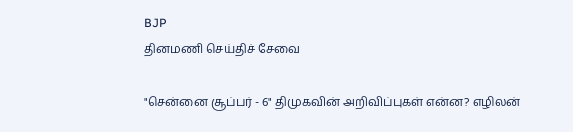BJP
தினமணி செய்திச் சேவை

"சென்னை சூப்பர் - 6" திமுகவின் அறிவிப்புகள் என்ன? எழிலன்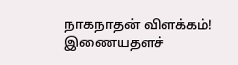நாகநாதன் விளக்கம்!
இணையதளச்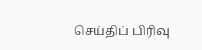செய்திப் பிரிவு